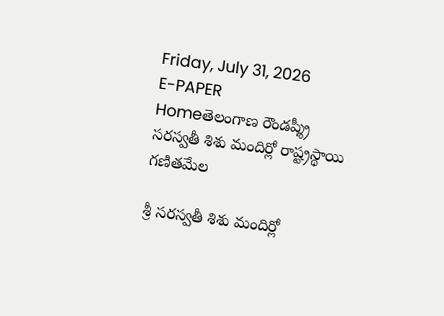Friday, July 31, 2026
E-PAPER
Homeతెలంగాణ రౌండప్శ్రీ సరస్వతీ శిశు మందిర్లో రాష్ట్రస్థాయి గణితమేల

శ్రీ సరస్వతీ శిశు మందిర్లో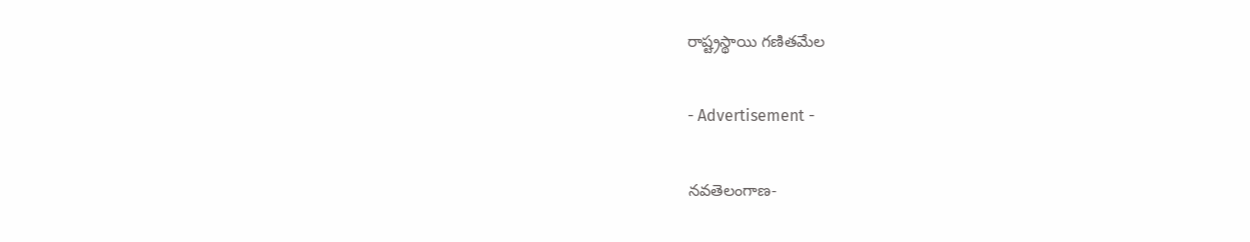రాష్ట్రస్థాయి గణితమేల

- Advertisement -

నవతెలంగాణ-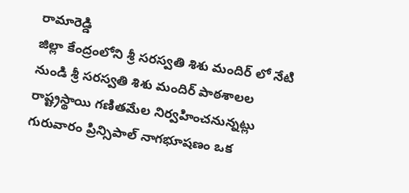రామారెడ్డి
జిల్లా కేంద్రంలోని శ్రీ సరస్వతి శిశు మందిర్ లో నేటి నుండి శ్రీ సరస్వతి శిశు మందిర్ పాఠశాలల రాష్ట్రస్థాయి గణితమేల నిర్వహించనున్నట్లు గురువారం ప్రిన్సిపాల్ నాగభూషణం ఒక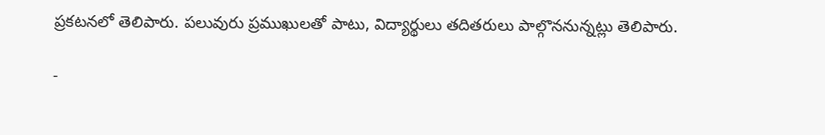ప్రకటనలో తెలిపారు. పలువురు ప్రముఖులతో పాటు, విద్యార్థులు తదితరులు పాల్గొననున్నట్లు తెలిపారు.

-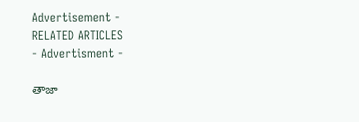Advertisement -
RELATED ARTICLES
- Advertisment -

తాజా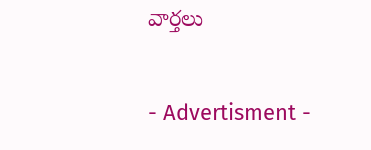వార్తలు

- Advertisment -